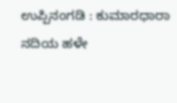ಉಪ್ಪಿನಂಗಡಿ : ಕುಮಾರಧಾರಾ ನದಿಯ ಹಳೇ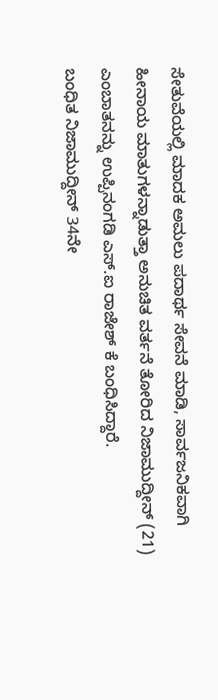ಸೇತುವೆಯಲ್ಲಿ ಮಾದಕ ಅಮಲು ಪದಾರ್ಥ ಸೇವನೆ ಮಾಡಿ, ಸಾರ್ವಜನಿಕವಾಗಿ ಹೀನಾಯ ಮಾತುಗಳನ್ನಾಡುತ್ತಾ ಅನುಚಿತ ವರ್ತನೆ ತೋರಿದ ನಿಜಾಮುದ್ದೀನ್ (21) ಎಂಬಾತನನ್ನು ಉಪ್ಪಿನಂಗಡಿ ಎಸ್.ಐ ರಾಜೇಶ್ ಕೆ ಬಂಧಿಸಿದ್ದಾರೆ.
ಬಂಧಿತ ನಿಜಾಮುದ್ದೀನ್ 34ನೇ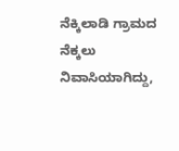ನೆಕ್ಕಿಲಾಡಿ ಗ್ರಾಮದ ನೆಕ್ಕಲು ನಿವಾಸಿಯಾಗಿದ್ದು,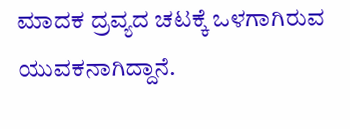ಮಾದಕ ದ್ರವ್ಯದ ಚಟಕ್ಕೆ ಒಳಗಾಗಿರುವ ಯುವಕನಾಗಿದ್ದಾನೆ.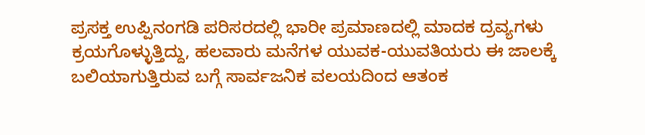ಪ್ರಸಕ್ತ ಉಪ್ಪಿನಂಗಡಿ ಪರಿಸರದಲ್ಲಿ ಭಾರೀ ಪ್ರಮಾಣದಲ್ಲಿ ಮಾದಕ ದ್ರವ್ಯಗಳು ಕ್ರಯಗೊಳ್ಳುತ್ತಿದ್ದು, ಹಲವಾರು ಮನೆಗಳ ಯುವಕ-ಯುವತಿಯರು ಈ ಜಾಲಕ್ಕೆ ಬಲಿಯಾಗುತ್ತಿರುವ ಬಗ್ಗೆ ಸಾರ್ವಜನಿಕ ವಲಯದಿಂದ ಆತಂಕ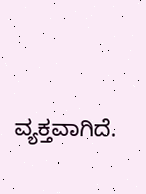ವ್ಯಕ್ತವಾಗಿದೆ.